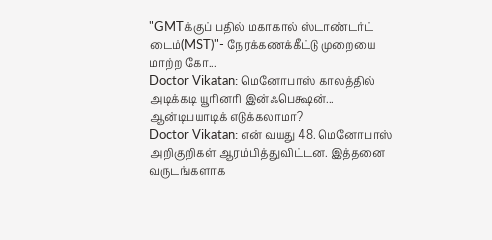"GMTக்குப் பதில் மகாகால் ஸ்டாண்டர்ட் டைம்(MST)"- நேரக்கணக்கீட்டு முறையை மாற்ற கோ...
Doctor Vikatan: மெனோபாஸ் காலத்தில் அடிக்கடி யூரினரி இன்ஃபெக்ஷன்... ஆன்டிபயாடிக் எடுக்கலாமா?
Doctor Vikatan: என் வயது 48. மெனோபாஸ் அறிகுறிகள் ஆரம்பித்துவிட்டன. இத்தனை வருடங்களாக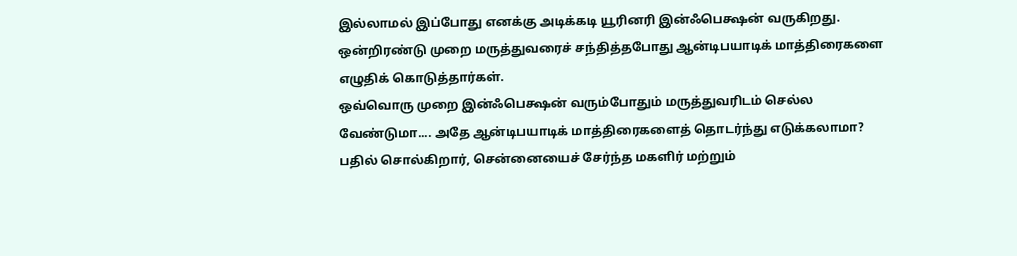இல்லாமல் இப்போது எனக்கு அடிக்கடி யூரினரி இன்ஃபெக்ஷன் வருகிறது. ஒன்றிரண்டு முறை மருத்துவரைச் சந்தித்தபோது ஆன்டிபயாடிக் மாத்திரைகளை எழுதிக் கொடுத்தார்கள்.
ஒவ்வொரு முறை இன்ஃபெக்ஷன் வரும்போதும் மருத்துவரிடம் செல்ல வேண்டுமா.... அதே ஆன்டிபயாடிக் மாத்திரைகளைத் தொடர்ந்து எடுக்கலாமா?
பதில் சொல்கிறார், சென்னையைச் சேர்ந்த மகளிர் மற்றும்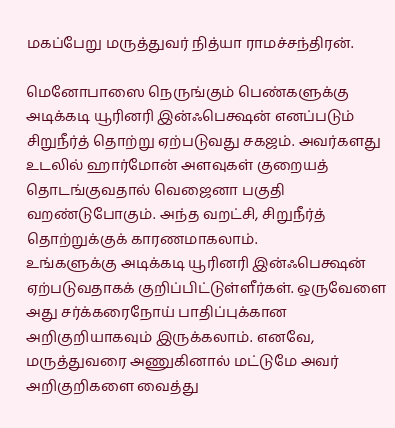மகப்பேறு மருத்துவர் நித்யா ராமச்சந்திரன்.

மெனோபாஸை நெருங்கும் பெண்களுக்கு அடிக்கடி யூரினரி இன்ஃபெக்ஷன் எனப்படும் சிறுநீர்த் தொற்று ஏற்படுவது சகஜம். அவர்களது உடலில் ஹார்மோன் அளவுகள் குறையத் தொடங்குவதால் வெஜைனா பகுதி வறண்டுபோகும். அந்த வறட்சி, சிறுநீர்த் தொற்றுக்குக் காரணமாகலாம்.
உங்களுக்கு அடிக்கடி யூரினரி இன்ஃபெக்ஷன் ஏற்படுவதாகக் குறிப்பிட்டுள்ளீர்கள். ஒருவேளை அது சர்க்கரைநோய் பாதிப்புக்கான அறிகுறியாகவும் இருக்கலாம். எனவே, மருத்துவரை அணுகினால் மட்டுமே அவர் அறிகுறிகளை வைத்து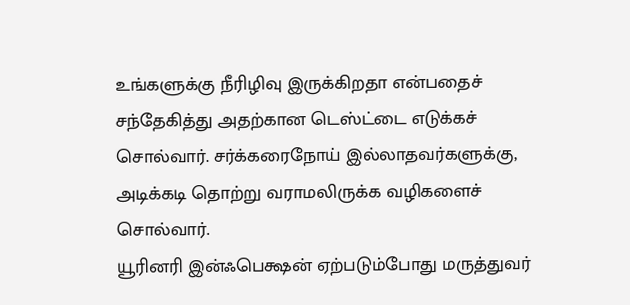உங்களுக்கு நீரிழிவு இருக்கிறதா என்பதைச் சந்தேகித்து அதற்கான டெஸ்ட்டை எடுக்கச் சொல்வார். சர்க்கரைநோய் இல்லாதவர்களுக்கு, அடிக்கடி தொற்று வராமலிருக்க வழிகளைச் சொல்வார்.
யூரினரி இன்ஃபெக்ஷன் ஏற்படும்போது மருத்துவர்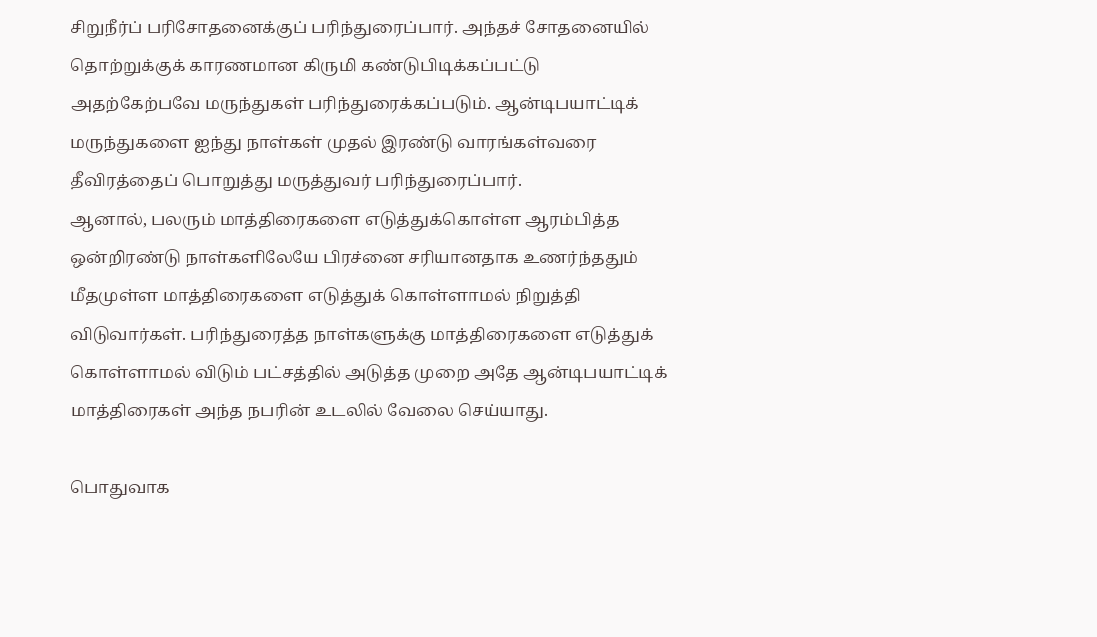சிறுநீர்ப் பரிசோதனைக்குப் பரிந்துரைப்பார். அந்தச் சோதனையில் தொற்றுக்குக் காரணமான கிருமி கண்டுபிடிக்கப்பட்டு அதற்கேற்பவே மருந்துகள் பரிந்துரைக்கப்படும். ஆன்டிபயாட்டிக் மருந்துகளை ஐந்து நாள்கள் முதல் இரண்டு வாரங்கள்வரை தீவிரத்தைப் பொறுத்து மருத்துவர் பரிந்துரைப்பார்.
ஆனால், பலரும் மாத்திரைகளை எடுத்துக்கொள்ள ஆரம்பித்த ஒன்றிரண்டு நாள்களிலேயே பிரச்னை சரியானதாக உணர்ந்ததும் மீதமுள்ள மாத்திரைகளை எடுத்துக் கொள்ளாமல் நிறுத்தி விடுவார்கள். பரிந்துரைத்த நாள்களுக்கு மாத்திரைகளை எடுத்துக் கொள்ளாமல் விடும் பட்சத்தில் அடுத்த முறை அதே ஆன்டிபயாட்டிக் மாத்திரைகள் அந்த நபரின் உடலில் வேலை செய்யாது.

பொதுவாக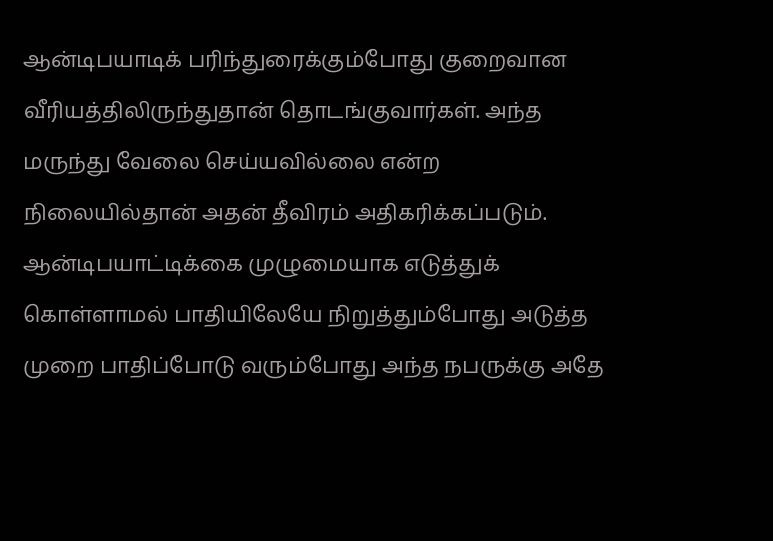ஆன்டிபயாடிக் பரிந்துரைக்கும்போது குறைவான வீரியத்திலிருந்துதான் தொடங்குவார்கள். அந்த மருந்து வேலை செய்யவில்லை என்ற நிலையில்தான் அதன் தீவிரம் அதிகரிக்கப்படும்.
ஆன்டிபயாட்டிக்கை முழுமையாக எடுத்துக் கொள்ளாமல் பாதியிலேயே நிறுத்தும்போது அடுத்த முறை பாதிப்போடு வரும்போது அந்த நபருக்கு அதே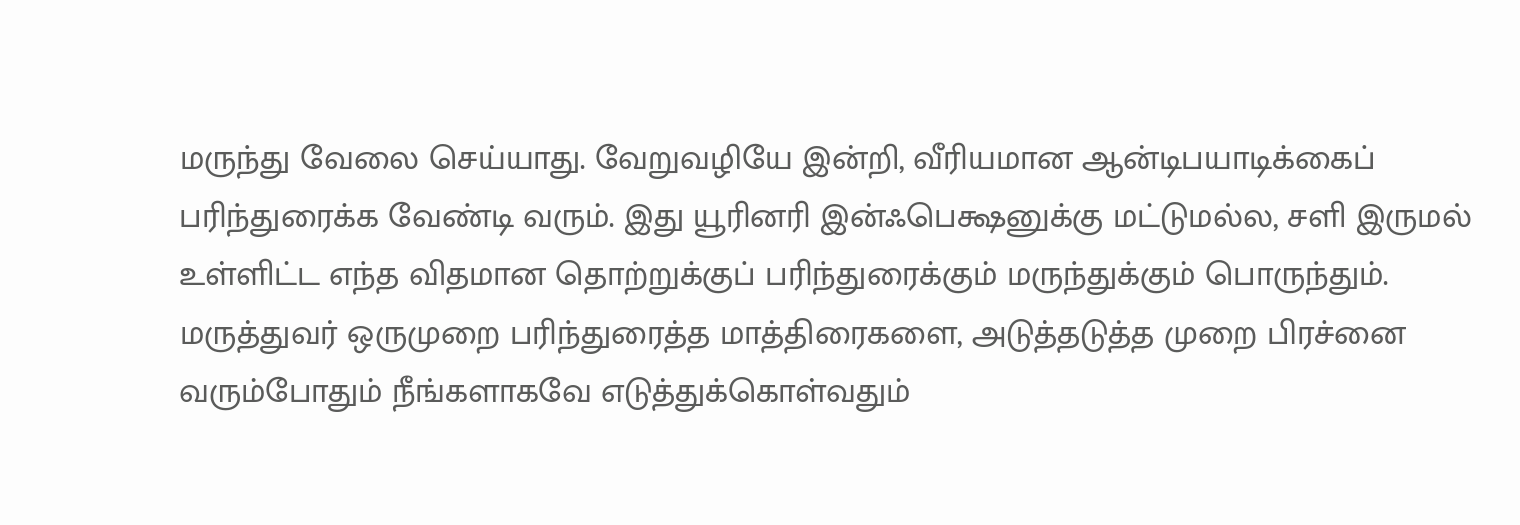மருந்து வேலை செய்யாது. வேறுவழியே இன்றி, வீரியமான ஆன்டிபயாடிக்கைப் பரிந்துரைக்க வேண்டி வரும். இது யூரினரி இன்ஃபெக்ஷனுக்கு மட்டுமல்ல, சளி இருமல் உள்ளிட்ட எந்த விதமான தொற்றுக்குப் பரிந்துரைக்கும் மருந்துக்கும் பொருந்தும்.
மருத்துவர் ஒருமுறை பரிந்துரைத்த மாத்திரைகளை, அடுத்தடுத்த முறை பிரச்னை வரும்போதும் நீங்களாகவே எடுத்துக்கொள்வதும்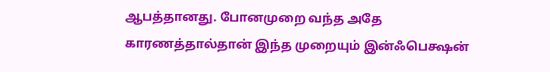ஆபத்தானது. போனமுறை வந்த அதே காரணத்தால்தான் இந்த முறையும் இன்ஃபெக்ஷன்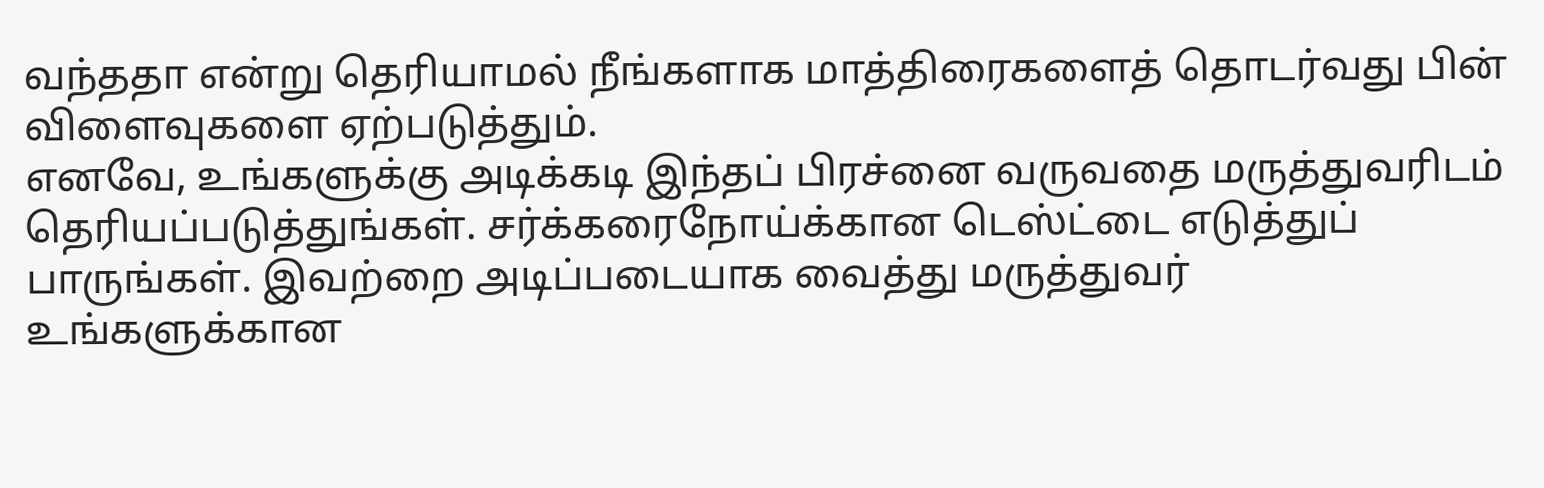வந்ததா என்று தெரியாமல் நீங்களாக மாத்திரைகளைத் தொடர்வது பின் விளைவுகளை ஏற்படுத்தும்.
எனவே, உங்களுக்கு அடிக்கடி இந்தப் பிரச்னை வருவதை மருத்துவரிடம் தெரியப்படுத்துங்கள். சர்க்கரைநோய்க்கான டெஸ்ட்டை எடுத்துப் பாருங்கள். இவற்றை அடிப்படையாக வைத்து மருத்துவர் உங்களுக்கான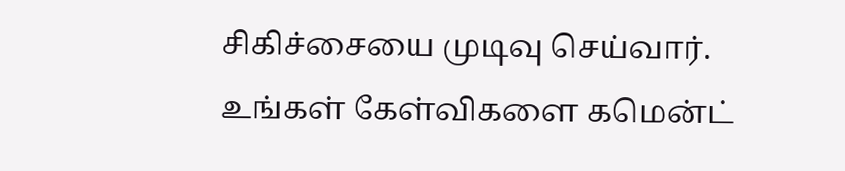சிகிச்சையை முடிவு செய்வார்.
உங்கள் கேள்விகளை கமென்ட்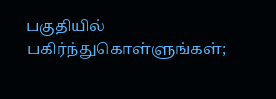பகுதியில் பகிர்ந்துகொள்ளுங்கள்;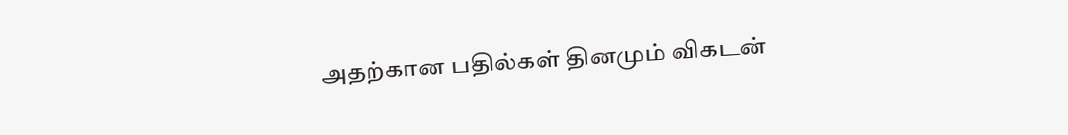அதற்கான பதில்கள் தினமும் விகடன்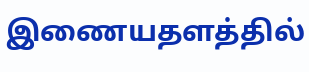இணையதளத்தில்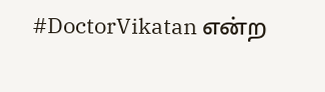#DoctorVikatan என்ற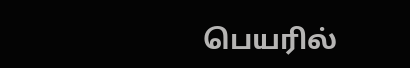பெயரில்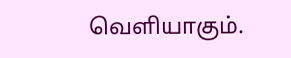வெளியாகும்.